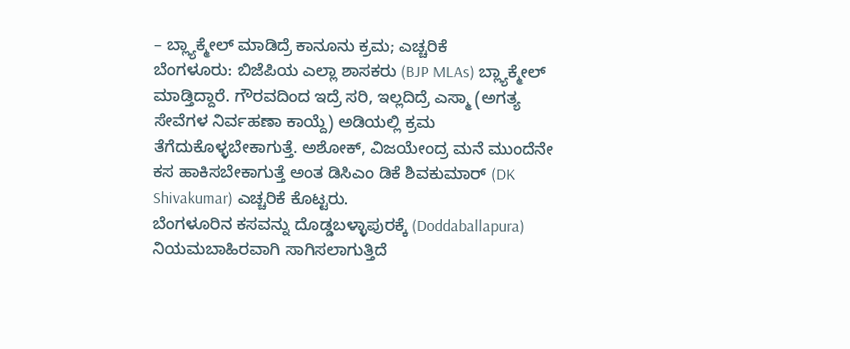– ಬ್ಲ್ಯಾಕ್ಮೇಲ್ ಮಾಡಿದ್ರೆ ಕಾನೂನು ಕ್ರಮ; ಎಚ್ಚರಿಕೆ
ಬೆಂಗಳೂರು: ಬಿಜೆಪಿಯ ಎಲ್ಲಾ ಶಾಸಕರು (BJP MLAs) ಬ್ಲ್ಯಾಕ್ಮೇಲ್ ಮಾಡ್ತಿದ್ದಾರೆ. ಗೌರವದಿಂದ ಇದ್ರೆ ಸರಿ, ಇಲ್ಲದಿದ್ರೆ ಎಸ್ಮಾ (ಅಗತ್ಯ ಸೇವೆಗಳ ನಿರ್ವಹಣಾ ಕಾಯ್ದೆ) ಅಡಿಯಲ್ಲಿ ಕ್ರಮ ತೆಗೆದುಕೊಳ್ಳಬೇಕಾಗುತ್ತೆ. ಅಶೋಕ್, ವಿಜಯೇಂದ್ರ ಮನೆ ಮುಂದೆನೇ ಕಸ ಹಾಕಿಸಬೇಕಾಗುತ್ತೆ ಅಂತ ಡಿಸಿಎಂ ಡಿಕೆ ಶಿವಕುಮಾರ್ (DK Shivakumar) ಎಚ್ಚರಿಕೆ ಕೊಟ್ಟರು.
ಬೆಂಗಳೂರಿನ ಕಸವನ್ನು ದೊಡ್ಡಬಳ್ಳಾಪುರಕ್ಕೆ (Doddaballapura) ನಿಯಮಬಾಹಿರವಾಗಿ ಸಾಗಿಸಲಾಗುತ್ತಿದೆ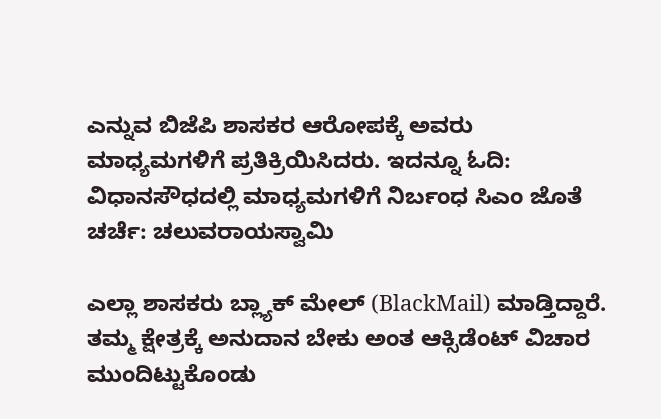ಎನ್ನುವ ಬಿಜೆಪಿ ಶಾಸಕರ ಆರೋಪಕ್ಕೆ ಅವರು ಮಾಧ್ಯಮಗಳಿಗೆ ಪ್ರತಿಕ್ರಿಯಿಸಿದರು. ಇದನ್ನೂ ಓದಿ: ವಿಧಾನಸೌಧದಲ್ಲಿ ಮಾಧ್ಯಮಗಳಿಗೆ ನಿರ್ಬಂಧ ಸಿಎಂ ಜೊತೆ ಚರ್ಚೆ: ಚಲುವರಾಯಸ್ವಾಮಿ

ಎಲ್ಲಾ ಶಾಸಕರು ಬ್ಲ್ಯಾಕ್ ಮೇಲ್ (BlackMail) ಮಾಡ್ತಿದ್ದಾರೆ. ತಮ್ಮ ಕ್ಷೇತ್ರಕ್ಕೆ ಅನುದಾನ ಬೇಕು ಅಂತ ಆಕ್ಸಿಡೆಂಟ್ ವಿಚಾರ ಮುಂದಿಟ್ಟುಕೊಂಡು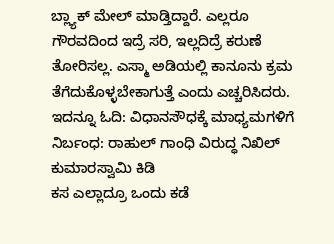ಬ್ಲ್ಯಾಕ್ ಮೇಲ್ ಮಾಡ್ತಿದ್ದಾರೆ. ಎಲ್ಲರೂ ಗೌರವದಿಂದ ಇದ್ರೆ ಸರಿ, ಇಲ್ಲದಿದ್ರೆ ಕರುಣೆ ತೋರಿಸಲ್ಲ. ಎಸ್ಮಾ ಅಡಿಯಲ್ಲಿ ಕಾನೂನು ಕ್ರಮ ತೆಗೆದುಕೊಳ್ಳಬೇಕಾಗುತ್ತೆ ಎಂದು ಎಚ್ಚರಿಸಿದರು. ಇದನ್ನೂ ಓದಿ: ವಿಧಾನಸೌಧಕ್ಕೆ ಮಾಧ್ಯಮಗಳಿಗೆ ನಿರ್ಬಂಧ: ರಾಹುಲ್ ಗಾಂಧಿ ವಿರುದ್ಧ ನಿಖಿಲ್ ಕುಮಾರಸ್ವಾಮಿ ಕಿಡಿ
ಕಸ ಎಲ್ಲಾದ್ರೂ ಒಂದು ಕಡೆ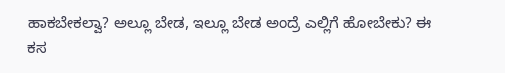ಹಾಕಬೇಕಲ್ವಾ? ಅಲ್ಲೂ ಬೇಡ, ಇಲ್ಲೂ ಬೇಡ ಅಂದ್ರೆ ಎಲ್ಲಿಗೆ ಹೋಬೇಕು? ಈ ಕಸ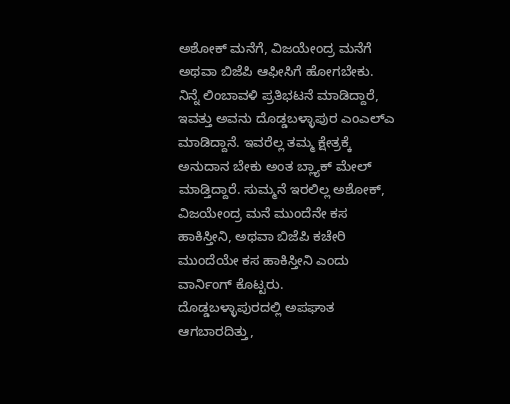ಅಶೋಕ್ ಮನೆಗೆ, ವಿಜಯೇಂದ್ರ ಮನೆಗೆ ಅಥವಾ ಬಿಜೆಪಿ ಆಫೀಸಿಗೆ ಹೋಗಬೇಕು. ನಿನ್ನೆ ಲಿಂಬಾವಳಿ ಪ್ರತಿಭಟನೆ ಮಾಡಿದ್ದಾರೆ, ಇವತ್ತು ಅವನು ದೊಡ್ಡಬಳ್ಳಾಪುರ ಎಂಎಲ್ಎ ಮಾಡಿದ್ದಾನೆ. ಇವರೆಲ್ಲ ತಮ್ಮ ಕ್ಷೇತ್ರಕ್ಕೆ ಅನುದಾನ ಬೇಕು ಅಂತ ಬ್ಲ್ಯಾಕ್ ಮೇಲ್ ಮಾಡ್ತಿದ್ದಾರೆ. ಸುಮ್ಮನೆ ಇರಲಿಲ್ಲ ಅಶೋಕ್, ವಿಜಯೇಂದ್ರ ಮನೆ ಮುಂದೆನೇ ಕಸ ಹಾಕಿಸ್ತೀನಿ, ಅಥವಾ ಬಿಜೆಪಿ ಕಚೇರಿ ಮುಂದೆಯೇ ಕಸ ಹಾಕಿಸ್ತೀನಿ ಎಂದು ವಾರ್ನಿಂಗ್ ಕೊಟ್ಟರು.
ದೊಡ್ಡಬಳ್ಳಾಪುರದಲ್ಲಿ ಅಪಘಾತ ಆಗಬಾರದಿತ್ತು,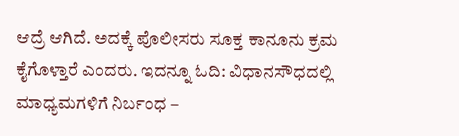ಆದ್ರೆ ಆಗಿದೆ. ಅದಕ್ಕೆ ಪೊಲೀಸರು ಸೂಕ್ತ ಕಾನೂನು ಕ್ರಮ ಕೈಗೊಳ್ತಾರೆ ಎಂದರು. ಇದನ್ನೂ ಓದಿ: ವಿಧಾನಸೌಧದಲ್ಲಿ ಮಾಧ್ಯಮಗಳಿಗೆ ನಿರ್ಬಂಧ –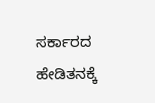ಸರ್ಕಾರದ ಹೇಡಿತನಕ್ಕೆ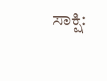ಸಾಕ್ಷಿ: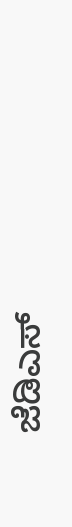ಜೆಡಿಎಸ್